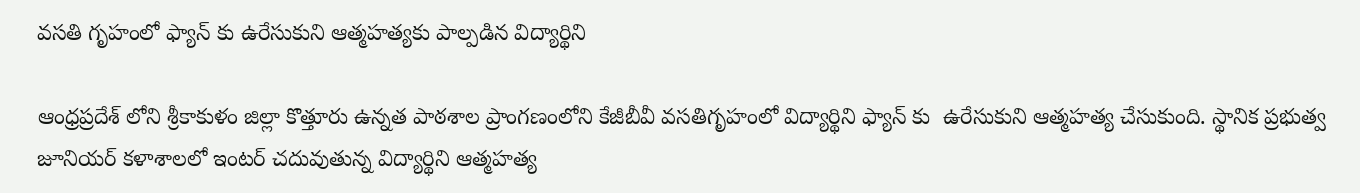వసతి గృహంలో ఫ్యాన్ కు ఉరేసుకుని ఆత్మహత్యకు పాల్పడిన విద్యార్థిని

ఆంధ్రప్రదేశ్ లోని శ్రీకాకుళం జిల్లా కొత్తూరు ఉన్నత పాఠశాల ప్రాంగణంలోని కేజీబీవీ వసతిగృహంలో విద్యార్థిని ఫ్యాన్ కు  ఉరేసుకుని ఆత్మహత్య చేసుకుంది. స్థానిక ప్రభుత్వ జూనియర్ కళాశాలలో ఇంటర్ చదువుతున్న విద్యార్థిని ఆత్మహత్య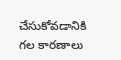చేసుకోవడానికి గల కారణాలు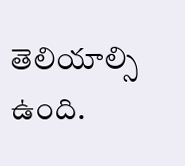తెలియాల్సి ఉంది.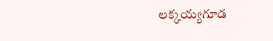లక్కయ్యగూడ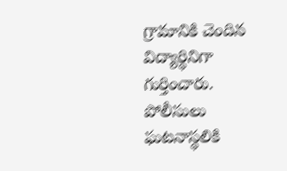గ్రామానికి చెందిన విద్యార్థినిగా గుర్తించారు. పోలీసులు ఘటనాస్థలికి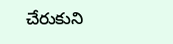చేరుకుని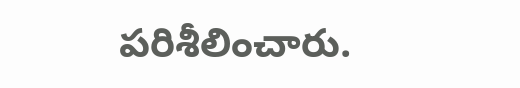పరిశీలించారు.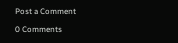Post a Comment

0 Comments